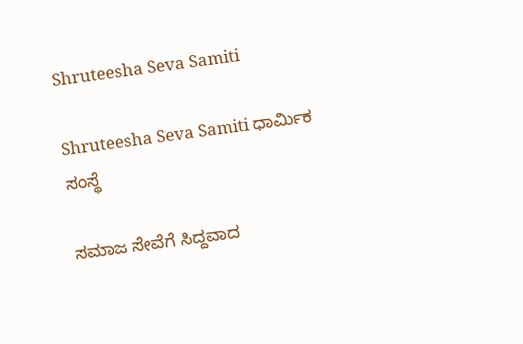Shruteesha Seva Samiti

Shruteesha Seva Samiti ಧಾರ್ಮಿಕ ಸಂಸ್ಥೆ

ಸಮಾಜ ಸೇವೆಗೆ ಸಿದ್ದವಾದ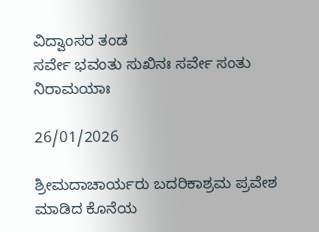ವಿದ್ವಾಂಸರ ತಂಡ
ಸರ್ವೇ ಭವಂತು ಸುಖಿನಃ ಸರ್ವೇ ಸಂತು ನಿರಾಮಯಾಃ

26/01/2026

ಶ್ರೀಮದಾಚಾರ್ಯರು ಬದರಿಕಾಶ್ರಮ ಪ್ರವೇಶ ಮಾಡಿದ ಕೊನೆಯ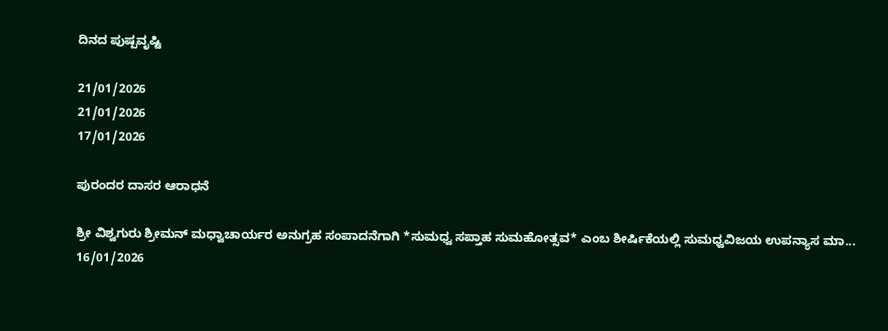ದಿನದ ಪುಷ್ಪವೃಷ್ಟಿ

21/01/2026
21/01/2026
17/01/2026

ಪುರಂದರ ದಾಸರ ಆರಾಧನೆ

ಶ್ರೀ ವಿಶ್ವಗುರು ಶ್ರೀಮನ್ ಮಧ್ವಾಚಾರ್ಯರ ಅನುಗ್ರಹ ಸಂಪಾದನೆಗಾಗಿ *ಸುಮಧ್ವ ಸಪ್ತಾಹ ಸುಮಹೋತ್ಸವ* ಎಂಬ ಶೀರ್ಷಿಕೆಯಲ್ಲಿ ಸುಮಧ್ವವಿಜಯ ಉಪನ್ಯಾಸ ಮಾ...
16/01/2026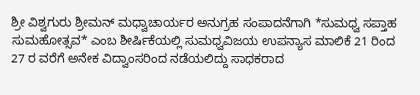ಶ್ರೀ ವಿಶ್ವಗುರು ಶ್ರೀಮನ್ ಮಧ್ವಾಚಾರ್ಯರ ಅನುಗ್ರಹ ಸಂಪಾದನೆಗಾಗಿ *ಸುಮಧ್ವ ಸಪ್ತಾಹ ಸುಮಹೋತ್ಸವ* ಎಂಬ ಶೀರ್ಷಿಕೆಯಲ್ಲಿ ಸುಮಧ್ವವಿಜಯ ಉಪನ್ಯಾಸ ಮಾಲಿಕೆ 21 ರಿಂದ 27 ರ ವರೆಗೆ ಅನೇಕ ವಿದ್ವಾಂಸರಿಂದ ನಡೆಯಲಿದ್ದು ಸಾಧಕರಾದ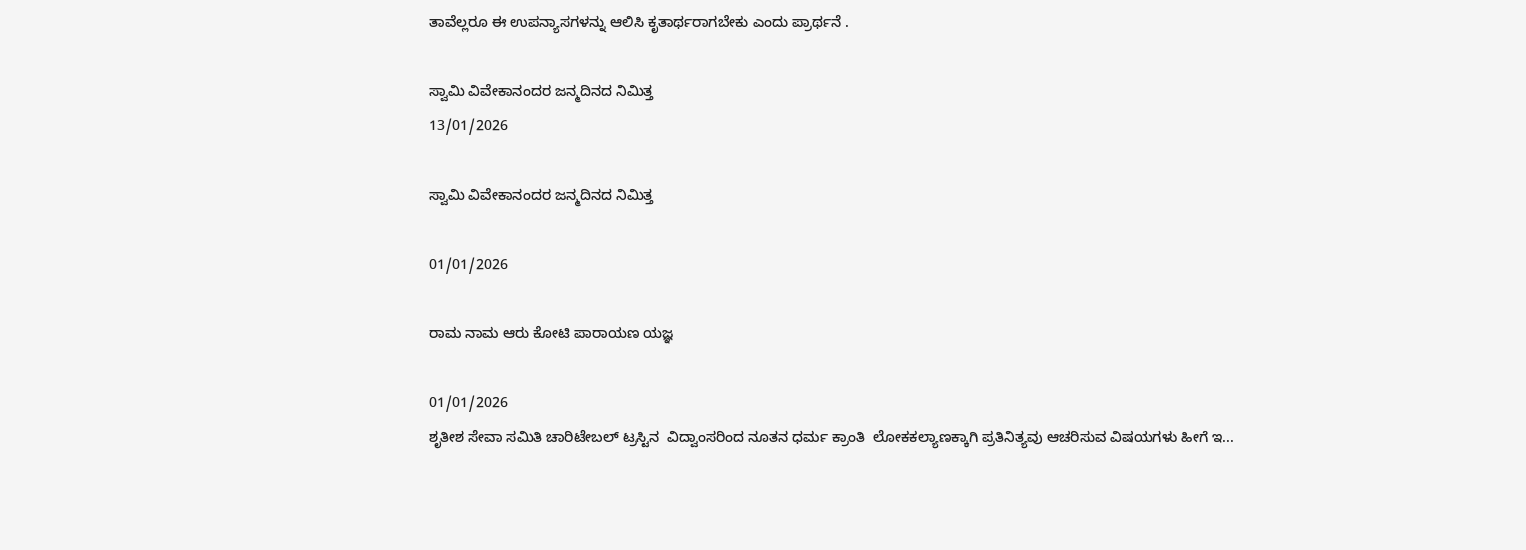ತಾವೆಲ್ಲರೂ ಈ ಉಪನ್ಯಾಸಗಳನ್ನು ಆಲಿಸಿ ಕೃತಾರ್ಥರಾಗಬೇಕು ಎಂದು ಪ್ರಾರ್ಥನೆ .

ಸ್ವಾಮಿ ವಿವೇಕಾನಂದರ ಜನ್ಮದಿನದ ನಿಮಿತ್ತ
13/01/2026

ಸ್ವಾಮಿ ವಿವೇಕಾನಂದರ ಜನ್ಮದಿನದ ನಿಮಿತ್ತ

01/01/2026

ರಾಮ ನಾಮ ಆರು ಕೋಟಿ ಪಾರಾಯಣ ಯಜ್ಞ

01/01/2026
ಶೃತೀಶ ಸೇವಾ ಸಮಿತಿ ಚಾರಿಟೇಬಲ್ ಟ್ರಸ್ಟಿನ  ವಿದ್ವಾಂಸರಿಂದ ನೂತನ ಧರ್ಮ ಕ್ರಾಂತಿ  ಲೋಕಕಲ್ಯಾಣಕ್ಕಾಗಿ ಪ್ರತಿನಿತ್ಯವು ಆಚರಿಸುವ ವಿಷಯಗಳು ಹೀಗೆ ಇ...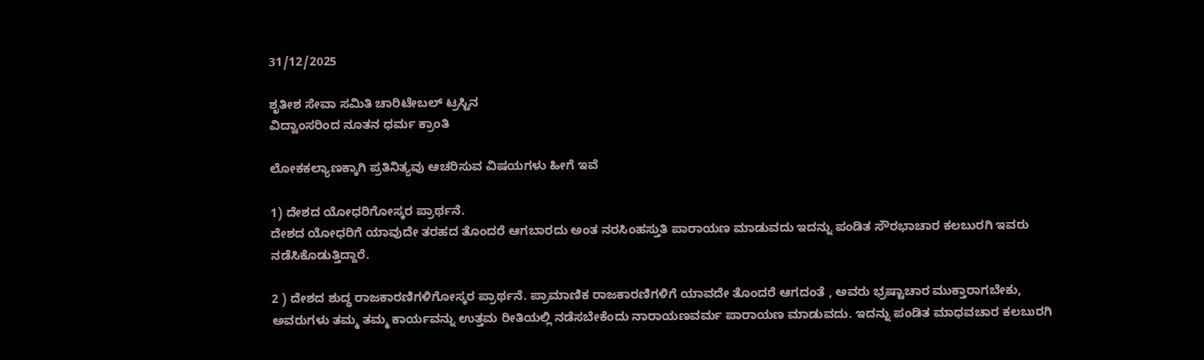31/12/2025

ಶೃತೀಶ ಸೇವಾ ಸಮಿತಿ ಚಾರಿಟೇಬಲ್ ಟ್ರಸ್ಟಿನ
ವಿದ್ವಾಂಸರಿಂದ ನೂತನ ಧರ್ಮ ಕ್ರಾಂತಿ

ಲೋಕಕಲ್ಯಾಣಕ್ಕಾಗಿ ಪ್ರತಿನಿತ್ಯವು ಆಚರಿಸುವ ವಿಷಯಗಳು ಹೀಗೆ ಇವೆ

1) ದೇಶದ ಯೋಧರಿಗೋಸ್ಕರ ಪ್ರಾರ್ಥನೆ.
ದೇಶದ ಯೋಧರಿಗೆ ಯಾವುದೇ ತರಹದ ತೊಂದರೆ ಆಗಬಾರದು ಅಂತ ನರಸಿಂಹಸ್ತುತಿ ಪಾರಾಯಣ ಮಾಡುವದು ಇದನ್ನು ಪಂಡಿತ ಸೌರಭಾಚಾರ ಕಲಬುರಗಿ ಇವರು ನಡೆಸಿಕೊಡುತ್ತಿದ್ದಾರೆ.

2 ) ದೇಶದ ಶುದ್ಧ ರಾಜಕಾರಣಿಗಳಿಗೋಸ್ಕರ ಪ್ರಾರ್ಥನೆ. ಪ್ರಾಮಾಣಿಕ ರಾಜಕಾರಣಿಗಳಿಗೆ ಯಾವದೇ ತೊಂದರೆ ಆಗದಂತೆ , ಅವರು ಭ್ರಷ್ಟಾಚಾರ ಮುಕ್ತಾರಾಗಬೇಕು, ಅವರುಗಳು ತಮ್ಮ ತಮ್ಮ ಕಾರ್ಯವನ್ನು ಉತ್ತಮ ರೀತಿಯಲ್ಲಿ ನಡೆಸಬೇಕೆಂದು ನಾರಾಯಣವರ್ಮ ಪಾರಾಯಣ ಮಾಡುವದು. ಇದನ್ನು ಪಂಡಿತ ಮಾಧವಚಾರ ಕಲಬುರಗಿ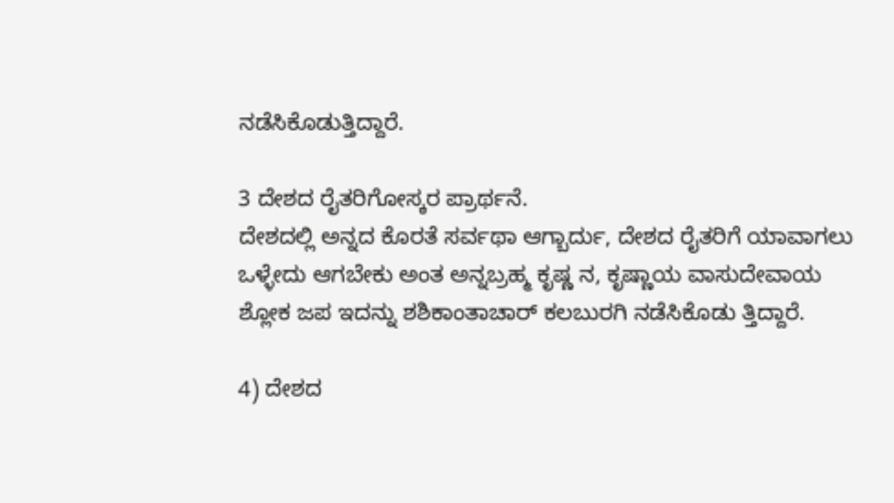ನಡೆಸಿಕೊಡುತ್ತಿದ್ದಾರೆ.

3 ದೇಶದ ರೈತರಿಗೋಸ್ಕರ ಪ್ರಾರ್ಥನೆ.
ದೇಶದಲ್ಲಿ ಅನ್ನದ ಕೊರತೆ ಸರ್ವಥಾ ಆಗ್ಬಾರ್ದು, ದೇಶದ ರೈತರಿಗೆ ಯಾವಾಗಲು ಒಳ್ಳೇದು ಆಗಬೇಕು ಅಂತ ಅನ್ನಬ್ರಹ್ಮ ಕೃಷ್ಣ ನ, ಕೃಷ್ಣಾಯ ವಾಸುದೇವಾಯ
ಶ್ಲೋಕ ಜಪ ಇದನ್ನು ಶಶಿಕಾಂತಾಚಾರ್ ಕಲಬುರಗಿ ನಡೆಸಿಕೊಡು ತ್ತಿದ್ದಾರೆ.

4) ದೇಶದ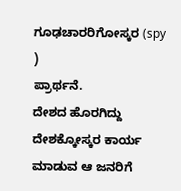ಗೂಢಚಾರರಿಗೋಸ್ಕರ (spy )
ಪ್ರಾರ್ಥನೆ.
ದೇಶದ ಹೊರಗಿದ್ದು ದೇಶಕ್ಕೋಸ್ಕರ ಕಾರ್ಯ ಮಾಡುವ ಆ ಜನರಿಗೆ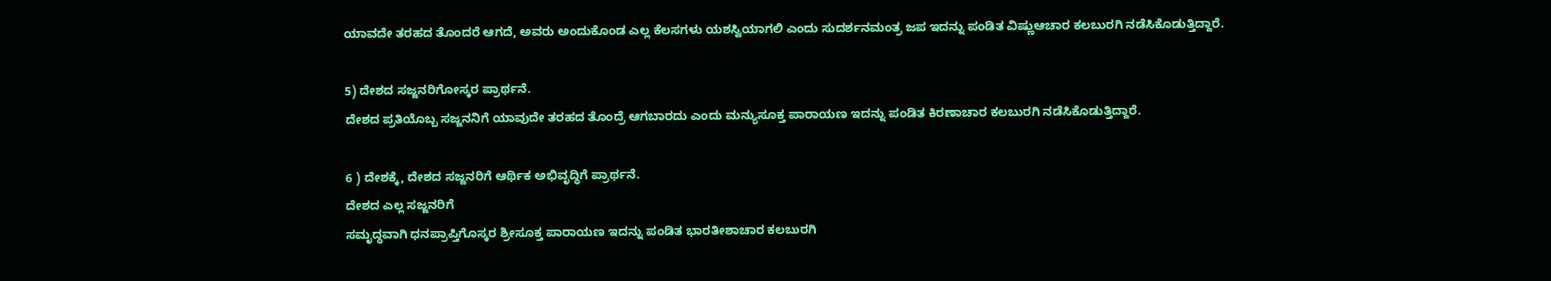ಯಾವದೇ ತರಹದ ತೊಂದರೆ ಆಗದೆ, ಅವರು ಅಂದುಕೊಂಡ ಎಲ್ಲ ಕೆಲಸಗಳು ಯಶಸ್ವಿಯಾಗಲಿ ಎಂದು ಸುದರ್ಶನಮಂತ್ರ ಜಪ ಇದನ್ನು ಪಂಡಿತ ವಿಷ್ಣುಆಚಾರ ಕಲಬುರಗಿ ನಡೆಸಿಕೊಡುತ್ತಿದ್ದಾರೆ.

5) ದೇಶದ ಸಜ್ಜನರಿಗೋಸ್ಕರ ಪ್ರಾರ್ಥನೆ.
ದೇಶದ ಪ್ರತಿಯೊಬ್ಬ ಸಜ್ಜನನಿಗೆ ಯಾವುದೇ ತರಹದ ತೊಂದ್ರೆ ಆಗಬಾರದು ಎಂದು ಮನ್ಯುಸೂಕ್ತ ಪಾರಾಯಣ ಇದನ್ನು ಪಂಡಿತ ಕಿರಣಾಚಾರ ಕಲಬುರಗಿ ನಡೆಸಿಕೊಡುತ್ತಿದ್ದಾರೆ.

6 ) ದೇಶಕ್ಕೆ, ದೇಶದ ಸಜ್ಜನರಿಗೆ ಆರ್ಥಿಕ ಅಭಿವೃದ್ಧಿಗೆ ಪ್ರಾರ್ಥನೆ.
ದೇಶದ ಎಲ್ಲ ಸಜ್ಜನರಿಗೆ
ಸಮೃದ್ಧವಾಗಿ ಧನಪ್ರಾಪ್ತಿಗೊಸ್ಕರ ಶ್ರೀಸೂಕ್ತ ಪಾರಾಯಣ ಇದನ್ನು ಪಂಡಿತ ಭಾರತೀಶಾಚಾರ ಕಲಬುರಗಿ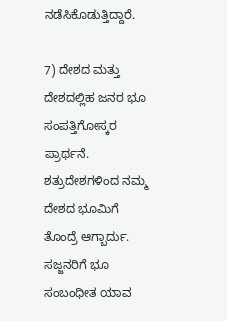ನಡೆಸಿಕೊಡುತ್ತಿದ್ದಾರೆ.

7) ದೇಶದ ಮತ್ತು ದೇಶದಲ್ಲಿಹ ಜನರ ಭೂ ಸಂಪತ್ತಿಗೋಸ್ಕರ ಪ್ರಾರ್ಥನೆ.
ಶತ್ರುದೇಶಗಳಿಂದ ನಮ್ಮ ದೇಶದ ಭೂಮಿಗೆ ತೊಂದ್ರೆ ಆಗ್ಬಾರ್ದು. ಸಜ್ಜನರಿಗೆ ಭೂ ಸಂಬಂಧೀತ ಯಾವ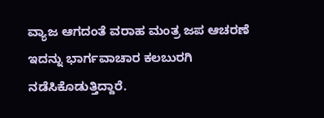ವ್ಯಾಜ ಆಗದಂತೆ ವರಾಹ ಮಂತ್ರ ಜಪ ಆಚರಣೆ ಇದನ್ನು ಭಾರ್ಗವಾಚಾರ ಕಲಬುರಗಿ ನಡೆಸಿಕೊಡುತ್ತಿದ್ದಾರೆ.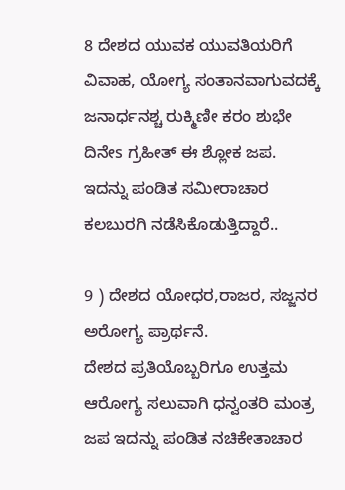8 ದೇಶದ ಯುವಕ ಯುವತಿಯರಿಗೆ ವಿವಾಹ, ಯೋಗ್ಯ ಸಂತಾನವಾಗುವದಕ್ಕೆ ಜನಾರ್ಧನಶ್ಚ ರುಕ್ಮಿಣೀ ಕರಂ ಶುಭೇ ದಿನೇs ಗ್ರಹೀತ್ ಈ ಶ್ಲೋಕ ಜಪ. ಇದನ್ನು ಪಂಡಿತ ಸಮೀರಾಚಾರ ಕಲಬುರಗಿ ನಡೆಸಿಕೊಡುತ್ತಿದ್ದಾರೆ..

9 ) ದೇಶದ ಯೋಧರ,ರಾಜರ, ಸಜ್ಜನರ ಅರೋಗ್ಯ ಪ್ರಾರ್ಥನೆ.
ದೇಶದ ಪ್ರತಿಯೊಬ್ಬರಿಗೂ ಉತ್ತಮ ಆರೋಗ್ಯ ಸಲುವಾಗಿ ಧನ್ವಂತರಿ ಮಂತ್ರ ಜಪ ಇದನ್ನು ಪಂಡಿತ ನಚಿಕೇತಾಚಾರ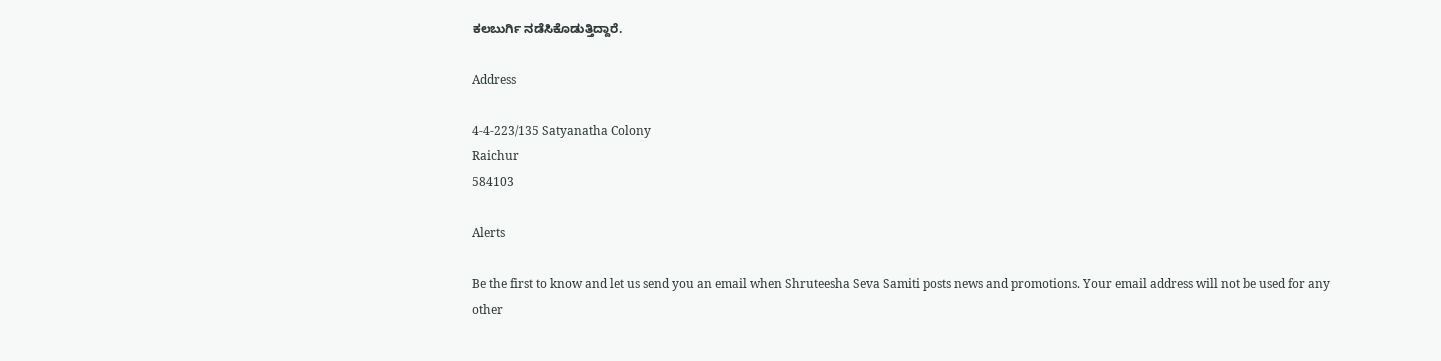ಕಲಬುರ್ಗಿ ನಡೆಸಿಕೊಡುತ್ತಿದ್ದಾರೆ.

Address

4-4-223/135 Satyanatha Colony
Raichur
584103

Alerts

Be the first to know and let us send you an email when Shruteesha Seva Samiti posts news and promotions. Your email address will not be used for any other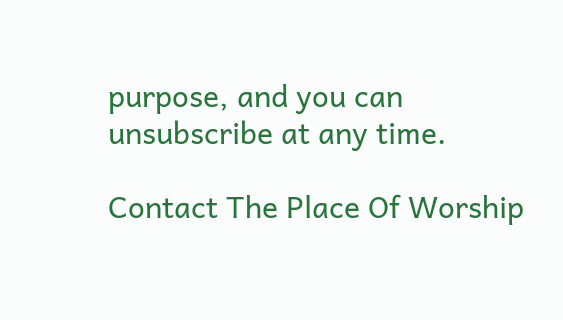purpose, and you can unsubscribe at any time.

Contact The Place Of Worship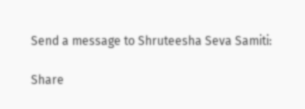Send a message to Shruteesha Seva Samiti:

Share